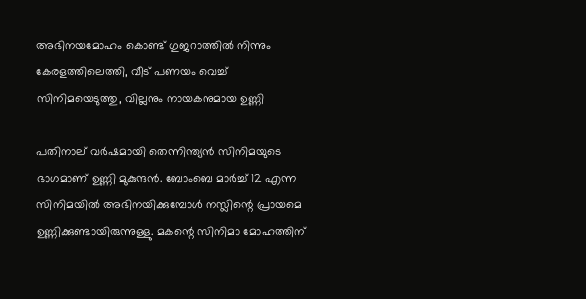അഭിനയമോഹം കൊണ്ട് ഗുജറാത്തിൽ നിന്നും കേരളത്തിലെത്തി, വീട് പണയം വെച്ച് സിനിമയെടുത്തു, വില്ലനും നായകനുമായ ഉണ്ണി

പതിനാല് വർഷമായി തെന്നിന്ത്യൻ സിനിമയുടെ ഭാഗമാണ് ഉണ്ണി മുകുന്ദൻ. ബോംബെ മാർച്ച് 12 എന്ന സിനിമയിൽ അഭിനയിക്കുമ്പോൾ നസ്ലിന്റെ പ്രായമെ ഉണ്ണിക്കുണ്ടായിരുന്നുള്ളു. മകന്റെ സിനിമാ മോഹത്തിന്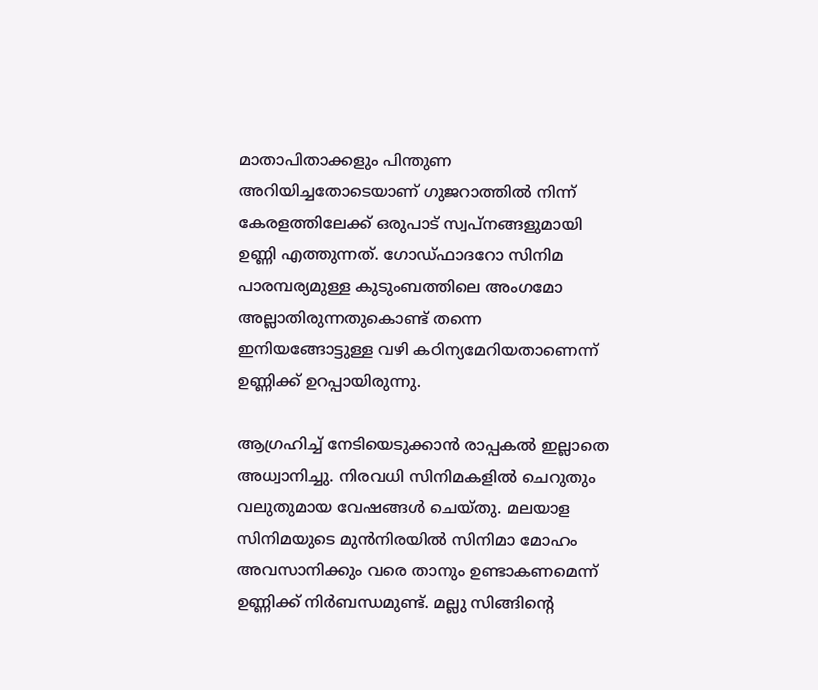മാതാപിതാക്കളും പിന്തുണ അറിയിച്ചതോടെയാണ് ഗുജറാത്തിൽ നിന്ന് കേരളത്തിലേക്ക് ഒരുപാട് സ്വപ്നങ്ങളുമായി ഉണ്ണി എത്തുന്നത്. ഗോഡ്ഫാദറോ സിനിമ പാരമ്പര്യമുള്ള കുടുംബത്തിലെ അംഗമോ അല്ലാതിരുന്നതുകൊണ്ട് തന്നെ ഇനിയങ്ങോട്ടുള്ള വഴി കഠിന്യമേറിയതാണെന്ന് ഉണ്ണിക്ക് ഉറപ്പായിരുന്നു.

ആഗ്രഹിച്ച് നേടിയെടുക്കാൻ രാപ്പകൽ ഇല്ലാതെ അധ്വാനിച്ചു. നിരവധി സിനിമകളിൽ ചെറുതും വലുതുമായ വേഷങ്ങൾ ചെയ്തു. മലയാള സിനിമയുടെ മുൻനിരയിൽ‌ സിനിമാ മോഹം അവസാനിക്കും വരെ താനും ഉണ്ടാകണമെന്ന് ഉണ്ണിക്ക് നിർബന്ധമുണ്ട്. മല്ലു സിങ്ങിന്റെ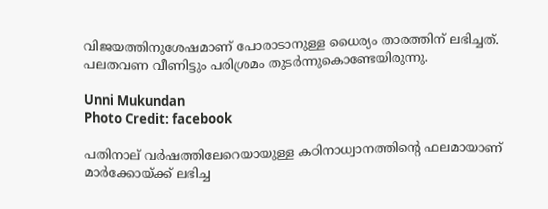വിജയത്തിനുശേഷമാണ് പോരാടാനുള്ള ധൈര്യം താരത്തിന് ലഭിച്ചത്. പലതവണ വീണിട്ടും പരിശ്രമം തുടർന്നുകൊണ്ടേയിരുന്നു.

Unni Mukundan
Photo Credit: facebook

പതിനാല് വർഷത്തിലേറെയായുള്ള കഠിനാധ്വാനത്തിന്റെ ഫലമായാണ് മാർക്കോയ്ക്ക് ലഭിച്ച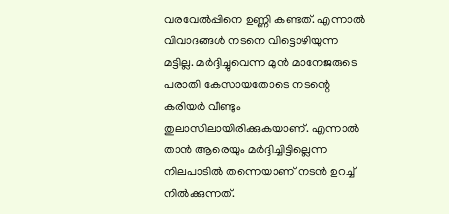വരവേൽപ്പിനെ ഉണ്ണി കണ്ടത്. എന്നാൽ വിവാദങ്ങൾ നടനെ വിട്ടൊഴിയുന്ന മട്ടില്ല. മർദ്ദിച്ചുവെന്ന മുൻ മാനേജരുടെ പരാതി കേസായതോടെ നടന്റെ കരിയർ വീണ്ടും തുലാസിലായിരിക്കുകയാണ്. എന്നാൽ താൻ ആരെയും മർദ്ദിച്ചിട്ടില്ലെന്ന നിലപാടിൽ‌ തന്നെയാണ് നടൻ ഉറച്ച് നിൽക്കുന്നത്.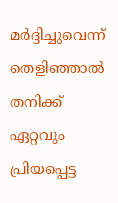മർദ്ദിച്ചുവെന്ന് തെളിഞ്ഞാൽ തനിക്ക് ഏറ്റവും പ്രിയപ്പെട്ട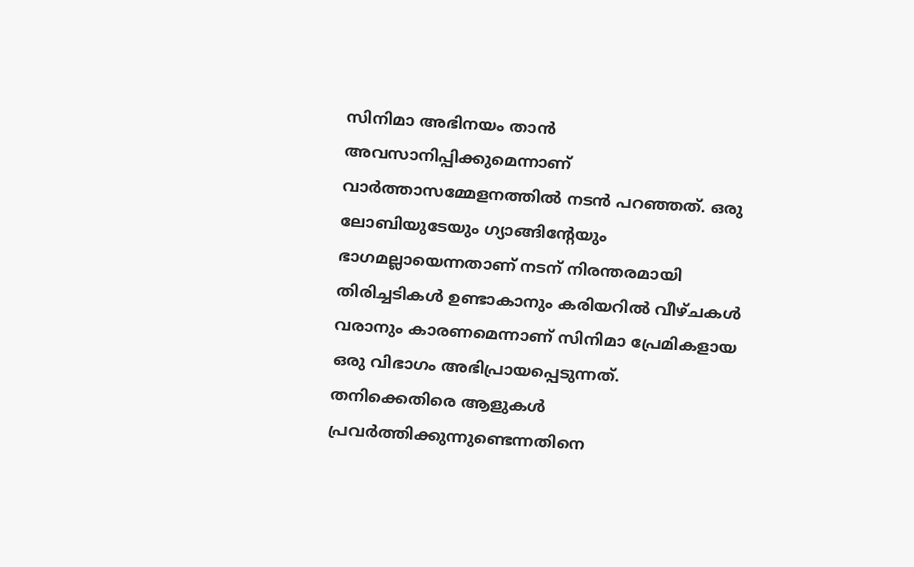സിനിമാ അഭിനയം താൻ അവസാനിപ്പിക്കുമെന്നാണ് വാർത്താസമ്മേളനത്തിൽ നടൻ പറ‍ഞ്ഞത്. ഒരു ലോബിയുടേയും ഗ്യാങ്ങിന്റേയും ഭാഗമല്ലായെന്നതാണ് നടന് നിരന്തരമായി തിരിച്ചടികൾ‌ ഉണ്ടാകാനും കരിയറിൽ വീഴ്ചകൾ വരാനും കാരണമെന്നാണ് സിനിമാ പ്രേമികളായ ഒരു വിഭാഗം അഭിപ്രായപ്പെടുന്നത്. തനിക്കെതിരെ ആളുകൾ പ്രവർത്തിക്കുന്നുണ്ടെന്നതിനെ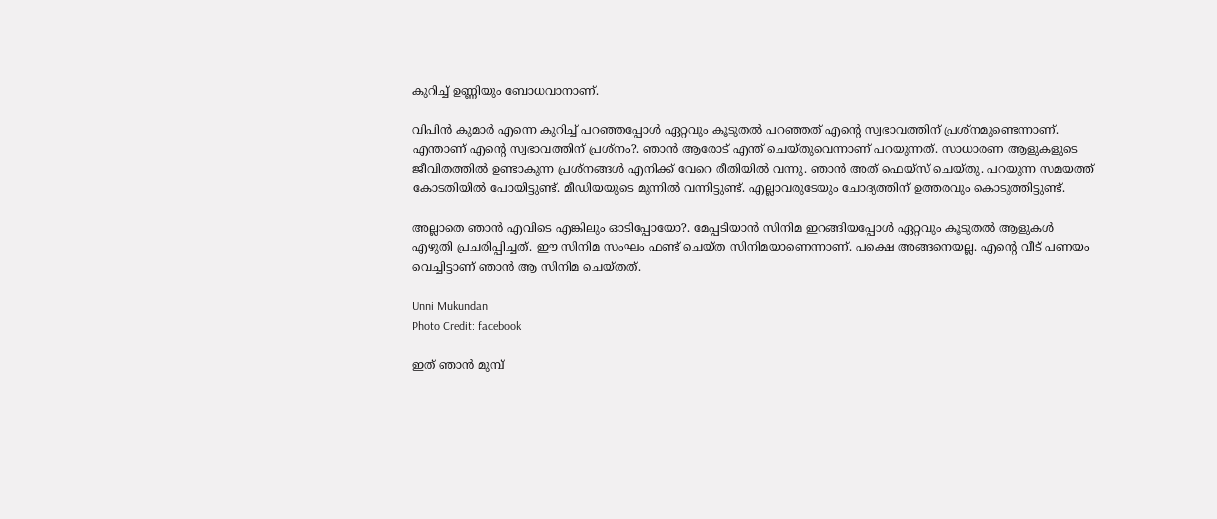കുറിച്ച് ഉണ്ണിയും ബോധവാനാണ്.

വിപിൻ കുമാർ എന്നെ കുറിച്ച് പറഞ്ഞപ്പോൾ ഏറ്റവും കൂടുതൽ പറഞ്ഞത് എന്റെ സ്വഭാവത്തിന് പ്രശ്നമുണ്ടെന്നാണ്. എന്താണ് എന്റെ സ്വഭാവത്തിന് പ്രശ്നം?. ഞാൻ ആരോട് എന്ത് ചെയ്തുവെന്നാണ് പറയുന്നത്. സാധാരണ ആളുകളുടെ ജീവിതത്തിൽ ഉണ്ടാകുന്ന പ്രശ്നങ്ങൾ എനിക്ക് വേറെ രീതിയിൽ വന്നു. ഞാൻ അത് ഫെയ്സ് ചെയ്തു. പറയുന്ന സമയത്ത് കോടതിയിൽ പോയിട്ടുണ്ട്. മീഡിയയുടെ മുന്നിൽ വന്നിട്ടുണ്ട്. എല്ലാവരുടേയും ചോദ്യത്തിന് ഉത്തരവും കൊടുത്തിട്ടുണ്ട്.

അല്ലാതെ ഞാൻ എവിടെ എങ്കിലും ഓടിപ്പോയോ?. മേപ്പടിയാൻ‌ സിനിമ ഇറങ്ങിയപ്പോൾ ഏറ്റവും കൂടുതൽ ആളുകൾ എഴുതി പ്രചരിപ്പിച്ചത്. ഈ സിനിമ സംഘം ഫണ്ട് ചെയ്ത സിനിമയാണെന്നാണ്. പക്ഷെ അങ്ങനെയല്ല. എന്റെ വീട് പണയം വെച്ചിട്ടാണ് ‍ഞാൻ ആ സിനിമ ചെയ്തത്.

Unni Mukundan
Photo Credit: facebook

ഇത് ഞാൻ മുമ്പ്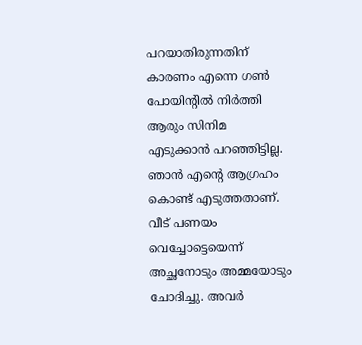പറയാതിരുന്നതിന് കാരണം എന്നെ ഗൺ പോയിന്റിൽ നിർത്തി ആരും സിനിമ എടുക്കാൻ പറഞ്ഞിട്ടില്ല. ഞാൻ എന്റെ ആഗ്രഹം കൊണ്ട് എടുത്തതാണ്. വീട് പണയം വെച്ചോട്ടെയെന്ന് അച്ഛനോടും അമ്മയോടും ചോദിച്ചു. അവർ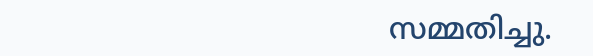സമ്മതിച്ചു.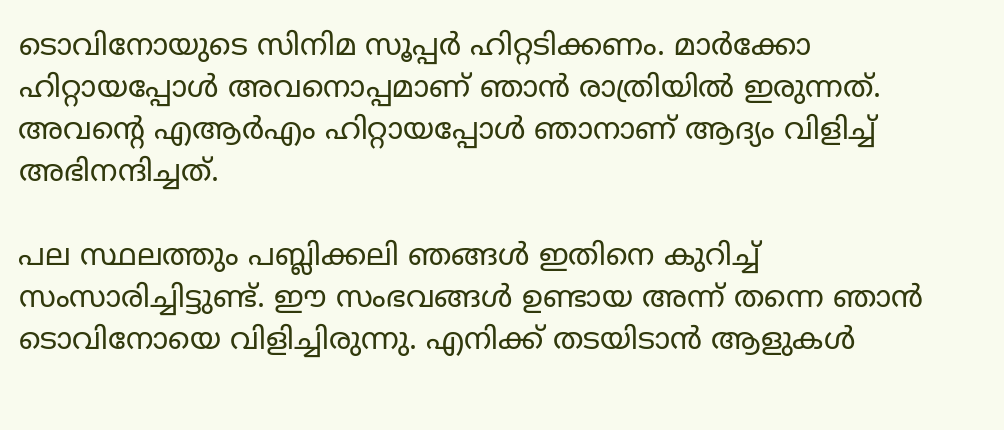ടൊവിനോയുടെ സിനിമ സൂപ്പർ ഹിറ്റടിക്കണം. മാർക്കോ ഹിറ്റായപ്പോൾ അവനൊപ്പമാണ് ഞാൻ രാത്രിയിൽ ഇരുന്നത്. അവന്റെ എആർഎം ഹിറ്റായപ്പോൾ ഞാനാണ് ആദ്യം വിളിച്ച് അഭിനന്ദിച്ചത്.

പല സ്ഥലത്തും പബ്ലിക്കലി ഞങ്ങൾ ഇതിനെ കുറിച്ച് സംസാരിച്ചിട്ടുണ്ട്. ഈ സംഭവങ്ങൾ ഉണ്ടായ അന്ന് തന്നെ ഞാൻ ടൊവിനോയെ വിളിച്ചിരുന്നു. എനിക്ക് തടയിടാൻ ആളുകൾ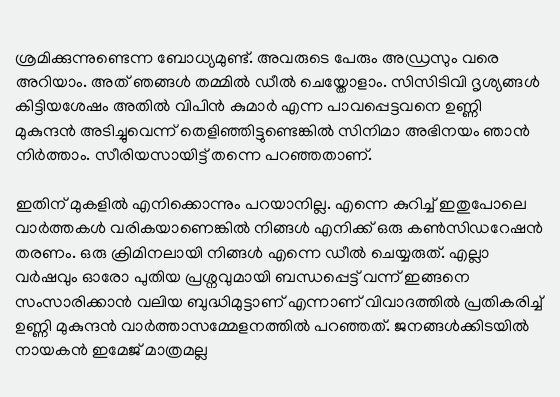ശ്രമിക്കുന്നുണ്ടെന്ന ബോധ്യമുണ്ട്. അവരുടെ പേരും അഡ്രസും വരെ അറിയാം. അത് ഞങ്ങൾ തമ്മിൽ ഡീൽ ചെയ്തോളാം. സിസിടിവി ദൃശ്യങ്ങൾ കിട്ടിയശേഷം അതിൽ വിപിൻ കുമാർ എന്ന പാവപ്പെട്ടവനെ ഉണ്ണി മുകുന്ദൻ അടിച്ചുവെന്ന് തെളിഞ്ഞിട്ടുണ്ടെങ്കിൽ സിനിമാ അഭിനയം ഞാൻ നിർത്താം. സീരിയസായിട്ട് തന്നെ പറഞ്ഞതാണ്.

ഇതിന് മുകളിൽ എനിക്കൊന്നും പറയാനില്ല. എന്നെ കുറിച്ച് ഇതുപോലെ വാർത്തകൾ വരികയാണെങ്കിൽ നിങ്ങൾ എനിക്ക് ഒരു കൺസിഡറേഷൻ തരണം. ഒരു ക്രിമിനലായി നിങ്ങൾ എന്നെ ഡീൽ ചെയ്യരുത്. എല്ലാ വർഷവും ഓരോ പുതിയ പ്രശ്നവുമായി ബന്ധപ്പെട്ട് വന്ന് ഇങ്ങനെ സംസാരിക്കാൻ വലിയ ബുദ്ധിമുട്ടാണ് എന്നാണ് വിവാദത്തിൽ പ്രതികരിച്ച് ഉണ്ണി മുകുന്ദൻ വാർത്താസമ്മേളനത്തിൽ പറഞ്ഞത്. ജനങ്ങൾക്കിടയിൽ നായകൻ ഇമേജ് മാത്രമല്ല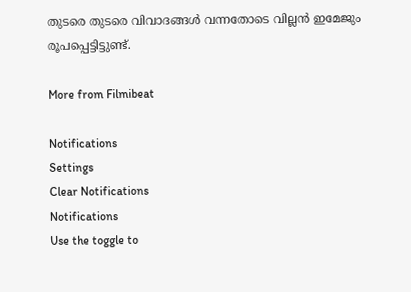തുടരെ തുടരെ വിവാദങ്ങൾ വന്നതോടെ വില്ലൻ ഇമേജും രൂപപ്പെട്ടിട്ടുണ്ട്.

More from Filmibeat

Notifications
Settings
Clear Notifications
Notifications
Use the toggle to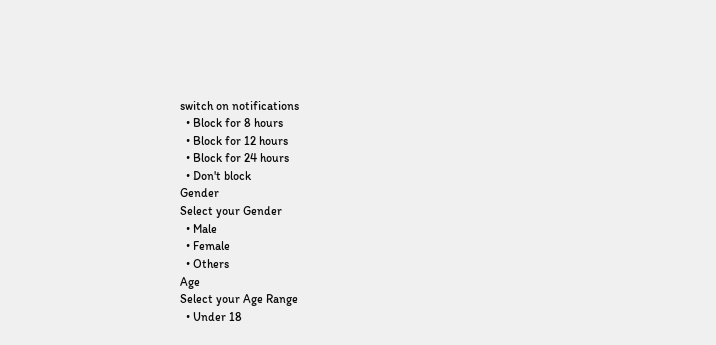switch on notifications
  • Block for 8 hours
  • Block for 12 hours
  • Block for 24 hours
  • Don't block
Gender
Select your Gender
  • Male
  • Female
  • Others
Age
Select your Age Range
  • Under 18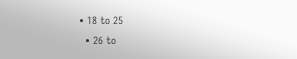• 18 to 25
  • 26 to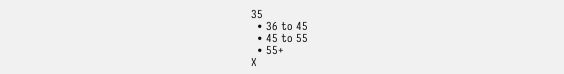35
  • 36 to 45
  • 45 to 55
  • 55+
X